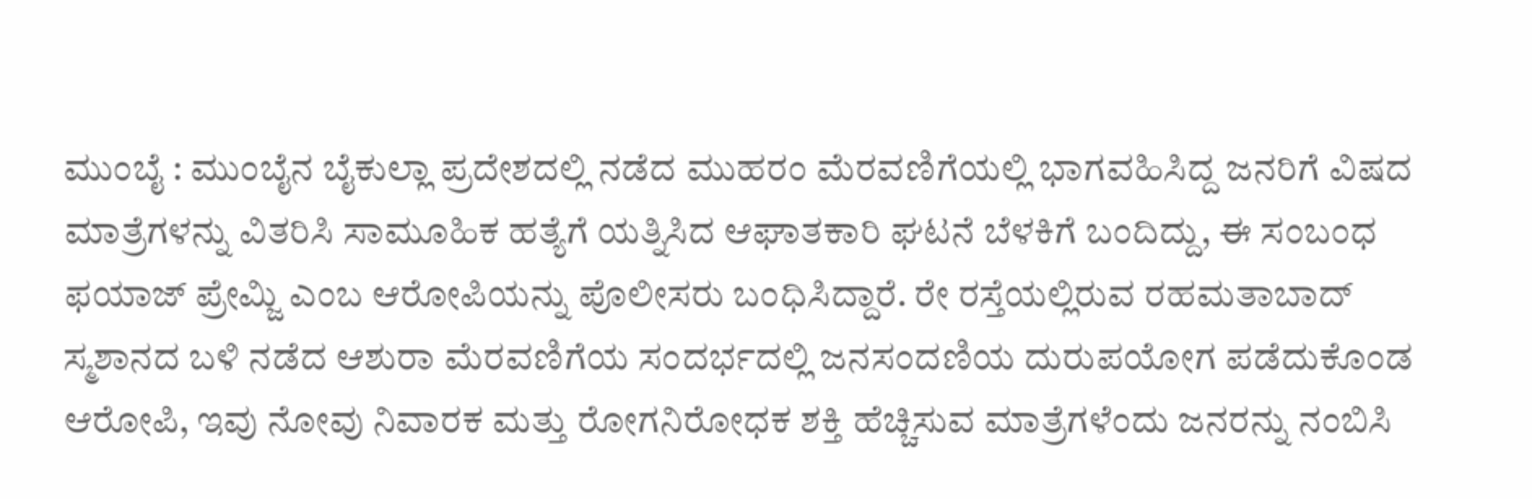ಮುಂಬೈ : ಮುಂಬೈನ ಬೈಕುಲ್ಲಾ ಪ್ರದೇಶದಲ್ಲಿ ನಡೆದ ಮುಹರಂ ಮೆರವಣಿಗೆಯಲ್ಲಿ ಭಾಗವಹಿಸಿದ್ದ ಜನರಿಗೆ ವಿಷದ ಮಾತ್ರೆಗಳನ್ನು ವಿತರಿಸಿ ಸಾಮೂಹಿಕ ಹತ್ಯೆಗೆ ಯತ್ನಿಸಿದ ಆಘಾತಕಾರಿ ಘಟನೆ ಬೆಳಕಿಗೆ ಬಂದಿದ್ದು, ಈ ಸಂಬಂಧ ಫಯಾಜ್ ಪ್ರೇಮ್ಜಿ ಎಂಬ ಆರೋಪಿಯನ್ನು ಪೊಲೀಸರು ಬಂಧಿಸಿದ್ದಾರೆ. ರೇ ರಸ್ತೆಯಲ್ಲಿರುವ ರಹಮತಾಬಾದ್ ಸ್ಮಶಾನದ ಬಳಿ ನಡೆದ ಆಶುರಾ ಮೆರವಣಿಗೆಯ ಸಂದರ್ಭದಲ್ಲಿ ಜನಸಂದಣಿಯ ದುರುಪಯೋಗ ಪಡೆದುಕೊಂಡ ಆರೋಪಿ, ಇವು ನೋವು ನಿವಾರಕ ಮತ್ತು ರೋಗನಿರೋಧಕ ಶಕ್ತಿ ಹೆಚ್ಚಿಸುವ ಮಾತ್ರೆಗಳೆಂದು ಜನರನ್ನು ನಂಬಿಸಿ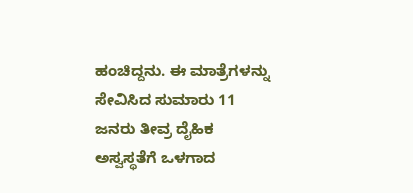ಹಂಚಿದ್ದನು. ಈ ಮಾತ್ರೆಗಳನ್ನು ಸೇವಿಸಿದ ಸುಮಾರು 11 ಜನರು ತೀವ್ರ ದೈಹಿಕ ಅಸ್ವಸ್ಥತೆಗೆ ಒಳಗಾದ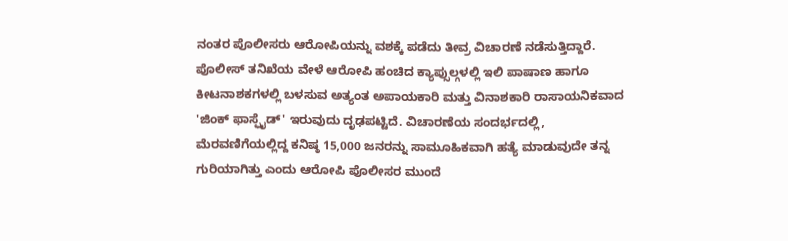ನಂತರ ಪೊಲೀಸರು ಆರೋಪಿಯನ್ನು ವಶಕ್ಕೆ ಪಡೆದು ತೀವ್ರ ವಿಚಾರಣೆ ನಡೆಸುತ್ತಿದ್ದಾರೆ.
ಪೊಲೀಸ್ ತನಿಖೆಯ ವೇಳೆ ಆರೋಪಿ ಹಂಚಿದ ಕ್ಯಾಪ್ಸುಲ್ಗಳಲ್ಲಿ ಇಲಿ ಪಾಷಾಣ ಹಾಗೂ ಕೀಟನಾಶಕಗಳಲ್ಲಿ ಬಳಸುವ ಅತ್ಯಂತ ಅಪಾಯಕಾರಿ ಮತ್ತು ವಿನಾಶಕಾರಿ ರಾಸಾಯನಿಕವಾದ 'ಜಿಂಕ್ ಫಾಸ್ಫೈಡ್' ಇರುವುದು ದೃಢಪಟ್ಟಿದೆ. ವಿಚಾರಣೆಯ ಸಂದರ್ಭದಲ್ಲಿ, ಮೆರವಣಿಗೆಯಲ್ಲಿದ್ದ ಕನಿಷ್ಠ 15,000 ಜನರನ್ನು ಸಾಮೂಹಿಕವಾಗಿ ಹತ್ಯೆ ಮಾಡುವುದೇ ತನ್ನ ಗುರಿಯಾಗಿತ್ತು ಎಂದು ಆರೋಪಿ ಪೊಲೀಸರ ಮುಂದೆ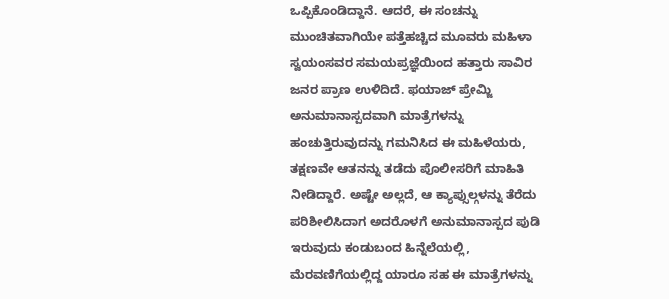ಒಪ್ಪಿಕೊಂಡಿದ್ದಾನೆ. ಆದರೆ, ಈ ಸಂಚನ್ನು ಮುಂಚಿತವಾಗಿಯೇ ಪತ್ತೆಹಚ್ಚಿದ ಮೂವರು ಮಹಿಳಾ ಸ್ವಯಂಸವರ ಸಮಯಪ್ರಜ್ಞೆಯಿಂದ ಹತ್ತಾರು ಸಾವಿರ ಜನರ ಪ್ರಾಣ ಉಳಿದಿದೆ. ಫಯಾಜ್ ಪ್ರೇಮ್ಜಿ ಅನುಮಾನಾಸ್ಪದವಾಗಿ ಮಾತ್ರೆಗಳನ್ನು ಹಂಚುತ್ತಿರುವುದನ್ನು ಗಮನಿಸಿದ ಈ ಮಹಿಳೆಯರು, ತಕ್ಷಣವೇ ಆತನನ್ನು ತಡೆದು ಪೊಲೀಸರಿಗೆ ಮಾಹಿತಿ ನೀಡಿದ್ದಾರೆ. ಅಷ್ಟೇ ಅಲ್ಲದೆ, ಆ ಕ್ಯಾಪ್ಸುಲ್ಗಳನ್ನು ತೆರೆದು ಪರಿಶೀಲಿಸಿದಾಗ ಅದರೊಳಗೆ ಅನುಮಾನಾಸ್ಪದ ಪುಡಿ ಇರುವುದು ಕಂಡುಬಂದ ಹಿನ್ನೆಲೆಯಲ್ಲಿ, ಮೆರವಣಿಗೆಯಲ್ಲಿದ್ದ ಯಾರೂ ಸಹ ಈ ಮಾತ್ರೆಗಳನ್ನು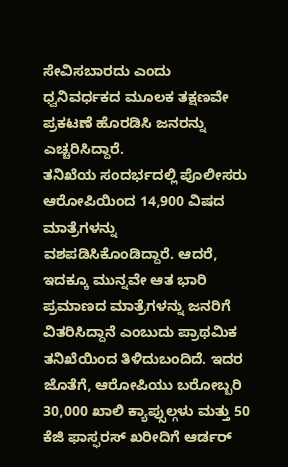ಸೇವಿಸಬಾರದು ಎಂದು ಧ್ವನಿವರ್ಧಕದ ಮೂಲಕ ತಕ್ಷಣವೇ ಪ್ರಕಟಣೆ ಹೊರಡಿಸಿ ಜನರನ್ನು ಎಚ್ಚರಿಸಿದ್ದಾರೆ.
ತನಿಖೆಯ ಸಂದರ್ಭದಲ್ಲಿ ಪೊಲೀಸರು ಆರೋಪಿಯಿಂದ 14,900 ವಿಷದ ಮಾತ್ರೆಗಳನ್ನು ವಶಪಡಿಸಿಕೊಂಡಿದ್ದಾರೆ. ಆದರೆ, ಇದಕ್ಕೂ ಮುನ್ನವೇ ಆತ ಭಾರಿ ಪ್ರಮಾಣದ ಮಾತ್ರೆಗಳನ್ನು ಜನರಿಗೆ ವಿತರಿಸಿದ್ದಾನೆ ಎಂಬುದು ಪ್ರಾಥಮಿಕ ತನಿಖೆಯಿಂದ ತಿಳಿದುಬಂದಿದೆ. ಇದರ ಜೊತೆಗೆ, ಆರೋಪಿಯು ಬರೋಬ್ಬರಿ 30,000 ಖಾಲಿ ಕ್ಯಾಪ್ಸುಲ್ಗಳು ಮತ್ತು 50 ಕೆಜಿ ಫಾಸ್ಫರಸ್ ಖರೀದಿಗೆ ಆರ್ಡರ್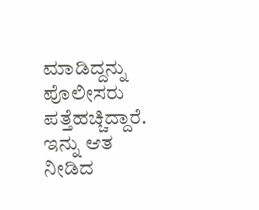ಮಾಡಿದ್ದನ್ನು ಪೊಲೀಸರು ಪತ್ತೆಹಚ್ಚಿದ್ದಾರೆ. ಇನ್ನು ಆತ ನೀಡಿದ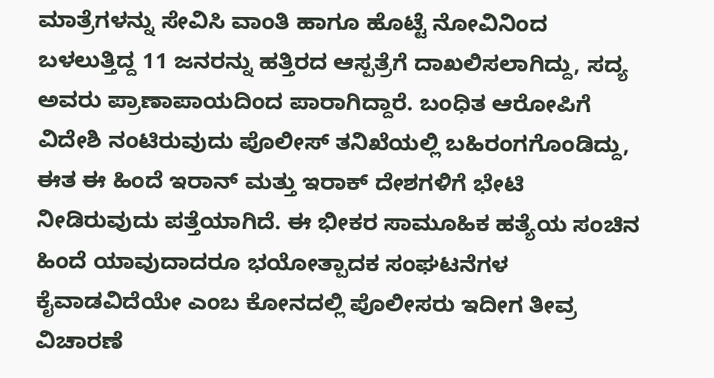ಮಾತ್ರೆಗಳನ್ನು ಸೇವಿಸಿ ವಾಂತಿ ಹಾಗೂ ಹೊಟ್ಟೆ ನೋವಿನಿಂದ ಬಳಲುತ್ತಿದ್ದ 11 ಜನರನ್ನು ಹತ್ತಿರದ ಆಸ್ಪತ್ರೆಗೆ ದಾಖಲಿಸಲಾಗಿದ್ದು, ಸದ್ಯ ಅವರು ಪ್ರಾಣಾಪಾಯದಿಂದ ಪಾರಾಗಿದ್ದಾರೆ. ಬಂಧಿತ ಆರೋಪಿಗೆ ವಿದೇಶಿ ನಂಟಿರುವುದು ಪೊಲೀಸ್ ತನಿಖೆಯಲ್ಲಿ ಬಹಿರಂಗಗೊಂಡಿದ್ದು, ಈತ ಈ ಹಿಂದೆ ಇರಾನ್ ಮತ್ತು ಇರಾಕ್ ದೇಶಗಳಿಗೆ ಭೇಟಿ ನೀಡಿರುವುದು ಪತ್ತೆಯಾಗಿದೆ. ಈ ಭೀಕರ ಸಾಮೂಹಿಕ ಹತ್ಯೆಯ ಸಂಚಿನ ಹಿಂದೆ ಯಾವುದಾದರೂ ಭಯೋತ್ಪಾದಕ ಸಂಘಟನೆಗಳ ಕೈವಾಡವಿದೆಯೇ ಎಂಬ ಕೋನದಲ್ಲಿ ಪೊಲೀಸರು ಇದೀಗ ತೀವ್ರ ವಿಚಾರಣೆ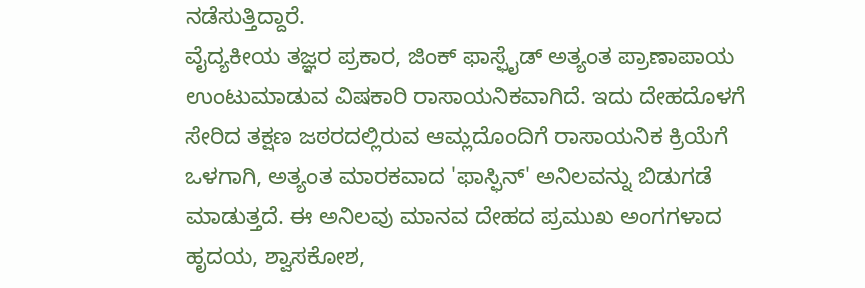ನಡೆಸುತ್ತಿದ್ದಾರೆ.
ವೈದ್ಯಕೀಯ ತಜ್ಞರ ಪ್ರಕಾರ, ಜಿಂಕ್ ಫಾಸ್ಫೈಡ್ ಅತ್ಯಂತ ಪ್ರಾಣಾಪಾಯ ಉಂಟುಮಾಡುವ ವಿಷಕಾರಿ ರಾಸಾಯನಿಕವಾಗಿದೆ. ಇದು ದೇಹದೊಳಗೆ ಸೇರಿದ ತಕ್ಷಣ ಜಠರದಲ್ಲಿರುವ ಆಮ್ಲದೊಂದಿಗೆ ರಾಸಾಯನಿಕ ಕ್ರಿಯೆಗೆ ಒಳಗಾಗಿ, ಅತ್ಯಂತ ಮಾರಕವಾದ 'ಫಾಸ್ಫಿನ್' ಅನಿಲವನ್ನು ಬಿಡುಗಡೆ ಮಾಡುತ್ತದೆ. ಈ ಅನಿಲವು ಮಾನವ ದೇಹದ ಪ್ರಮುಖ ಅಂಗಗಳಾದ ಹೃದಯ, ಶ್ವಾಸಕೋಶ,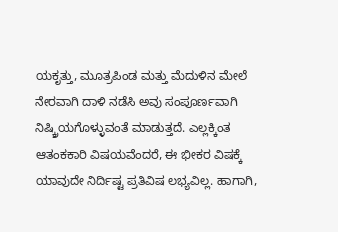ಯಕೃತ್ತು, ಮೂತ್ರಪಿಂಡ ಮತ್ತು ಮೆದುಳಿನ ಮೇಲೆ ನೇರವಾಗಿ ದಾಳಿ ನಡೆಸಿ ಅವು ಸಂಪೂರ್ಣವಾಗಿ ನಿಷ್ಕ್ರಿಯಗೊಳ್ಳುವಂತೆ ಮಾಡುತ್ತದೆ. ಎಲ್ಲಕ್ಕಿಂತ ಆತಂಕಕಾರಿ ವಿಷಯವೆಂದರೆ, ಈ ಭೀಕರ ವಿಷಕ್ಕೆ ಯಾವುದೇ ನಿರ್ದಿಷ್ಟ ಪ್ರತಿವಿಷ ಲಭ್ಯವಿಲ್ಲ. ಹಾಗಾಗಿ,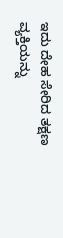ಇದು ದೇಹ ಸೇರಿದ ತಕ್ಷಣ ವ್ಯಕ್ತಿಯನ್ನು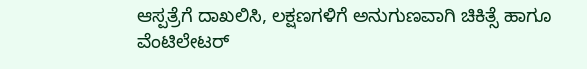ಆಸ್ಪತ್ರೆಗೆ ದಾಖಲಿಸಿ, ಲಕ್ಷಣಗಳಿಗೆ ಅನುಗುಣವಾಗಿ ಚಿಕಿತ್ಸೆ ಹಾಗೂ ವೆಂಟಿಲೇಟರ್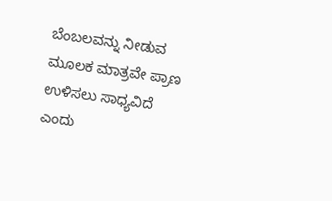ಬೆಂಬಲವನ್ನು ನೀಡುವ ಮೂಲಕ ಮಾತ್ರವೇ ಪ್ರಾಣ ಉಳಿಸಲು ಸಾಧ್ಯವಿದೆ ಎಂದು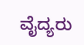ವೈದ್ಯರು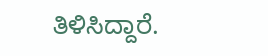ತಿಳಿಸಿದ್ದಾರೆ.